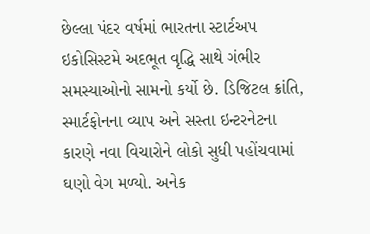છેલ્લા પંદર વર્ષમાં ભારતના સ્ટાર્ટઅપ ઇકોસિસ્ટમે અદભૂત વૃદ્ધિ સાથે ગંભીર સમસ્યાઓનો સામનો કર્યો છે. ડિજિટલ ક્રાંતિ, સ્માર્ટફોનના વ્યાપ અને સસ્તા ઇન્ટરનેટના કારણે નવા વિચારોને લોકો સુધી પહોંચવામાં ઘણો વેગ મળ્યો. અનેક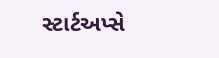સ્ટાર્ટઅપ્સે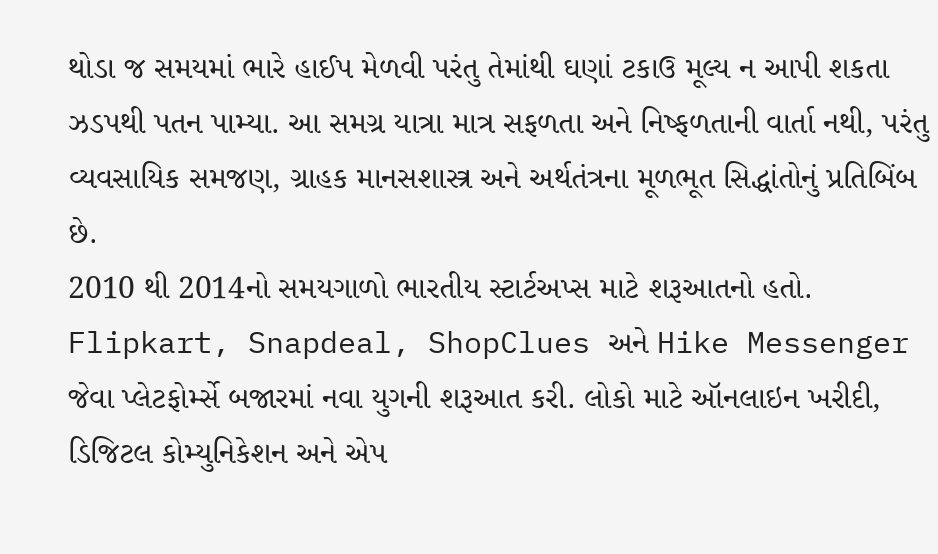થોડા જ સમયમાં ભારે હાઈપ મેળવી પરંતુ તેમાંથી ઘણાં ટકાઉ મૂલ્ય ન આપી શકતા ઝડપથી પતન પામ્યા. આ સમગ્ર યાત્રા માત્ર સફળતા અને નિષ્ફળતાની વાર્તા નથી, પરંતુ વ્યવસાયિક સમજણ, ગ્રાહક માનસશાસ્ત્ર અને અર્થતંત્રના મૂળભૂત સિદ્ધાંતોનું પ્રતિબિંબ છે.
2010 થી 2014નો સમયગાળો ભારતીય સ્ટાર્ટઅપ્સ માટે શરૂઆતનો હતો. Flipkart, Snapdeal, ShopClues અને Hike Messenger જેવા પ્લેટફોર્મ્સે બજારમાં નવા યુગની શરૂઆત કરી. લોકો માટે ઑનલાઇન ખરીદી, ડિજિટલ કોમ્યુનિકેશન અને એપ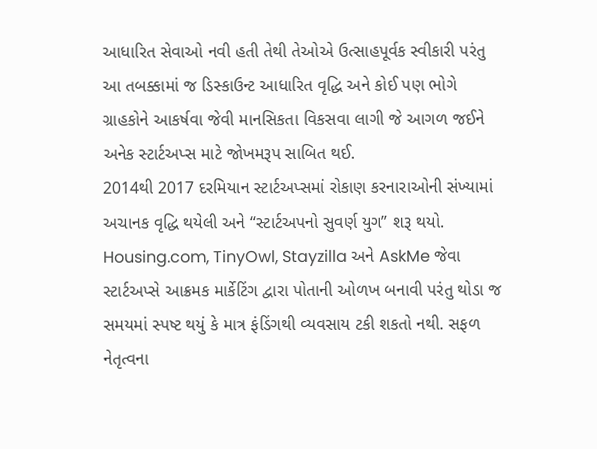આધારિત સેવાઓ નવી હતી તેથી તેઓએ ઉત્સાહપૂર્વક સ્વીકારી પરંતુ આ તબક્કામાં જ ડિસ્કાઉન્ટ આધારિત વૃદ્ધિ અને કોઈ પણ ભોગે ગ્રાહકોને આકર્ષવા જેવી માનસિકતા વિકસવા લાગી જે આગળ જઈને અનેક સ્ટાર્ટઅપ્સ માટે જોખમરૂપ સાબિત થઈ.
2014થી 2017 દરમિયાન સ્ટાર્ટઅપ્સમાં રોકાણ કરનારાઓની સંખ્યામાં અચાનક વૃદ્ધિ થયેલી અને “સ્ટાર્ટઅપનો સુવર્ણ યુગ” શરૂ થયો. Housing.com, TinyOwl, Stayzilla અને AskMe જેવા સ્ટાર્ટઅપ્સે આક્રમક માર્કેટિંગ દ્વારા પોતાની ઓળખ બનાવી પરંતુ થોડા જ સમયમાં સ્પષ્ટ થયું કે માત્ર ફંડિંગથી વ્યવસાય ટકી શકતો નથી. સફળ નેતૃત્વના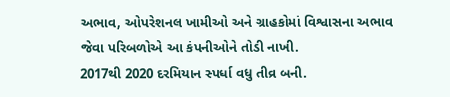અભાવ, ઓપરેશનલ ખામીઓ અને ગ્રાહકોમાં વિશ્વાસના અભાવ જેવા પરિબળોએ આ કંપનીઓને તોડી નાખી.
2017થી 2020 દરમિયાન સ્પર્ધા વધુ તીવ્ર બની.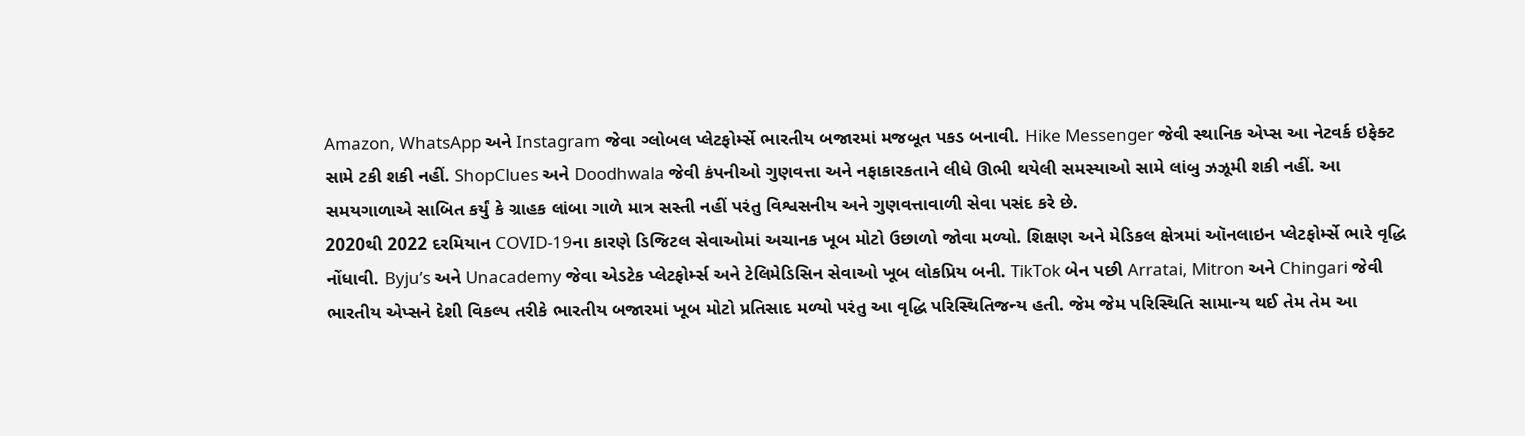Amazon, WhatsApp અને Instagram જેવા ગ્લોબલ પ્લેટફોર્મ્સે ભારતીય બજારમાં મજબૂત પકડ બનાવી. Hike Messenger જેવી સ્થાનિક એપ્સ આ નેટવર્ક ઇફેક્ટ સામે ટકી શકી નહીં. ShopClues અને Doodhwala જેવી કંપનીઓ ગુણવત્તા અને નફાકારકતાને લીધે ઊભી થયેલી સમસ્યાઓ સામે લાંબુ ઝઝૂમી શકી નહીં. આ સમયગાળાએ સાબિત કર્યું કે ગ્રાહક લાંબા ગાળે માત્ર સસ્તી નહીં પરંતુ વિશ્વસનીય અને ગુણવત્તાવાળી સેવા પસંદ કરે છે.
2020થી 2022 દરમિયાન COVID-19ના કારણે ડિજિટલ સેવાઓમાં અચાનક ખૂબ મોટો ઉછાળો જોવા મળ્યો. શિક્ષણ અને મેડિકલ ક્ષેત્રમાં ઑનલાઇન પ્લેટફોર્મ્સે ભારે વૃદ્ધિ નોંધાવી. Byju’s અને Unacademy જેવા એડટેક પ્લેટફોર્મ્સ અને ટેલિમેડિસિન સેવાઓ ખૂબ લોકપ્રિય બની. TikTok બેન પછી Arratai, Mitron અને Chingari જેવી ભારતીય એપ્સને દેશી વિકલ્પ તરીકે ભારતીય બજારમાં ખૂબ મોટો પ્રતિસાદ મળ્યો પરંતુ આ વૃદ્ધિ પરિસ્થિતિજન્ય હતી. જેમ જેમ પરિસ્થિતિ સામાન્ય થઈ તેમ તેમ આ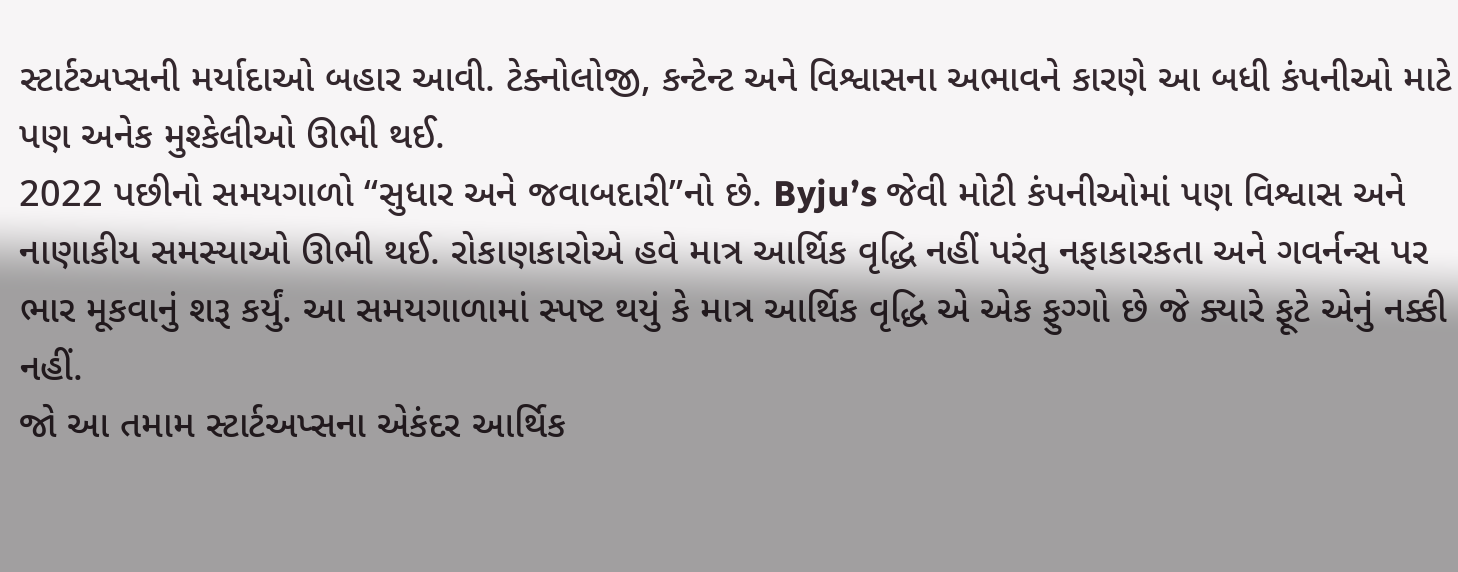સ્ટાર્ટઅપ્સની મર્યાદાઓ બહાર આવી. ટેક્નોલોજી, કન્ટેન્ટ અને વિશ્વાસના અભાવને કારણે આ બધી કંપનીઓ માટે પણ અનેક મુશ્કેલીઓ ઊભી થઈ.
2022 પછીનો સમયગાળો “સુધાર અને જવાબદારી”નો છે. Byju’s જેવી મોટી કંપનીઓમાં પણ વિશ્વાસ અને નાણાકીય સમસ્યાઓ ઊભી થઈ. રોકાણકારોએ હવે માત્ર આર્થિક વૃદ્ધિ નહીં પરંતુ નફાકારકતા અને ગવર્નન્સ પર ભાર મૂકવાનું શરૂ કર્યું. આ સમયગાળામાં સ્પષ્ટ થયું કે માત્ર આર્થિક વૃદ્ધિ એ એક ફુગ્ગો છે જે ક્યારે ફૂટે એનું નક્કી નહીં.
જો આ તમામ સ્ટાર્ટઅપ્સના એકંદર આર્થિક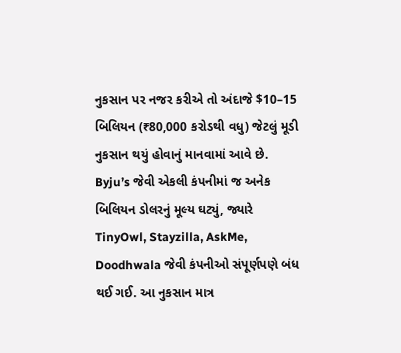નુકસાન પર નજર કરીએ તો અંદાજે $10–15 બિલિયન (₹80,000 કરોડથી વધુ) જેટલું મૂડી નુકસાન થયું હોવાનું માનવામાં આવે છે. Byju’s જેવી એકલી કંપનીમાં જ અનેક બિલિયન ડોલરનું મૂલ્ય ઘટ્યું, જ્યારે TinyOwl, Stayzilla, AskMe, Doodhwala જેવી કંપનીઓ સંપૂર્ણપણે બંધ થઈ ગઈ. આ નુકસાન માત્ર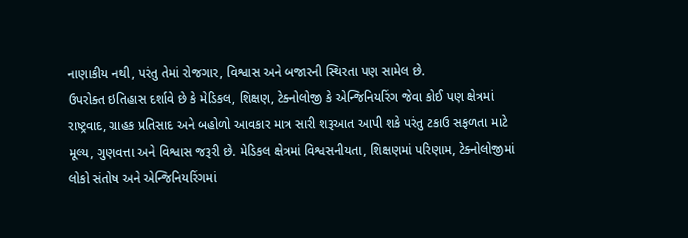નાણાકીય નથી, પરંતુ તેમાં રોજગાર, વિશ્વાસ અને બજારની સ્થિરતા પણ સામેલ છે.
ઉપરોક્ત ઇતિહાસ દર્શાવે છે કે મેડિકલ, શિક્ષણ, ટેક્નોલોજી કે એન્જિનિયરિંગ જેવા કોઈ પણ ક્ષેત્રમાં રાષ્ટ્રવાદ, ગ્રાહક પ્રતિસાદ અને બહોળો આવકાર માત્ર સારી શરૂઆત આપી શકે પરંતુ ટકાઉ સફળતા માટે મૂલ્ય, ગુણવત્તા અને વિશ્વાસ જરૂરી છે. મેડિકલ ક્ષેત્રમાં વિશ્વસનીયતા, શિક્ષણમાં પરિણામ, ટેક્નોલોજીમાં લોકો સંતોષ અને એન્જિનિયરિંગમાં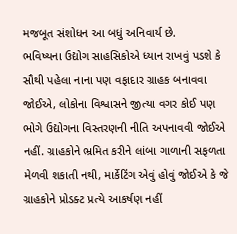મજબૂત સંશોધન આ બધું અનિવાર્ય છે.
ભવિષ્યના ઉદ્યોગ સાહસિકોએ ધ્યાન રાખવું પડશે કે સૌથી પહેલા નાના પણ વફાદાર ગ્રાહક બનાવવા જોઈએ, લોકોના વિશ્વાસને જીત્યા વગર કોઈ પણ ભોગે ઉદ્યોગના વિસ્તરણની નીતિ અપનાવવી જોઈએ નહીં. ગ્રાહકોને ભ્રમિત કરીને લાંબા ગાળાની સફળતા મેળવી શકાતી નથી, માર્કેટિંગ એવું હોવું જોઈએ કે જે ગ્રાહકોને પ્રોડક્ટ પ્રત્યે આકર્ષણ નહીં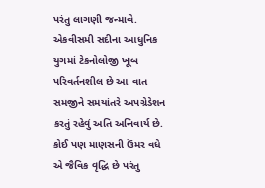પરંતુ લાગણી જન્માવે. એકવીસમી સદીના આધુનિક યુગમાં ટેકનોલોજી ખૂબ પરિવર્તનશીલ છે આ વાત સમજીને સમયાંતરે અપગ્રેડેશન કરતું રહેવું અતિ અનિવાર્ય છે. કોઈ પણ માણસની ઉંમર વધે એ જૈવિક વૃદ્ધિ છે પરંતુ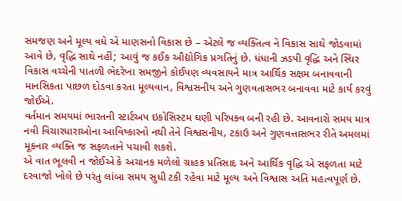સમજણ અને મૂલ્ય વધે એ માણસનો વિકાસ છે – એટલે જ વ્યક્તિત્વ ને વિકાસ સાથે જોડવામાં આવે છે, વૃદ્ધિ સાથે નહીં; આવું જ કઈક ઔદ્યોગિક પ્રગતિનું છે. ધંધાની ઝડપી વૃદ્ધિ અને સ્થિર વિકાસ વચ્ચેની પાતળી ભેદરેખા સમજીને કોઈપણ વ્યવસાયને માત્ર આર્થિક સક્ષમ બનાવવાની માનસિકતા પાછળ દોડવા કરતા મૂલ્યવાન, વિશ્વસનીય અને ગુણવતાસભર બનાવવા માટે કાર્ય કરવું જોઈએ.
વર્તમાન સમયમાં ભારતની સ્ટાર્ટઅપ ઇકોસિસ્ટમ ઘણી પરિપક્વ બની રહી છે. આવનારો સમય માત્ર નવી વિચારધારાઓના આવિષ્કારનો નથી તેને વિશ્વસનીય, ટકાઉ અને ગુણવત્તાસભર રીતે અમલમાં મૂકનાર વ્યક્તિ જ સફળતાને પચાવી શકશે.
એ વાત ભૂલવી ન જોઈએ કે અચાનક મળેલો ગ્રાહક પ્રતિસાદ અને આર્થિક વૃદ્ધિ એ સફળતા માટે દરવાજો ખોલે છે પરંતુ લાંબા સમય સુધી ટકી રહેવા માટે મૂલ્ય અને વિશ્વાસ અતિ મહત્વપૂર્ણ છે.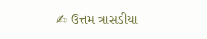✍ ઉત્તમ ત્રાસડીયા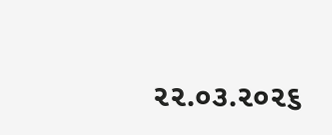૨૨.૦૩.૨૦૨૬